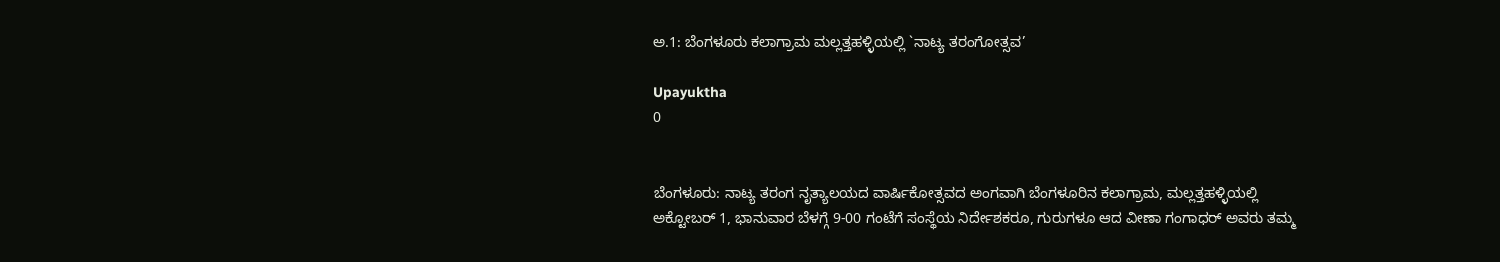ಅ.1: ಬೆಂಗಳೂರು ಕಲಾಗ್ರಾಮ ಮಲ್ಲತ್ತಹಳ್ಳಿಯಲ್ಲಿ `ನಾಟ್ಯ ತರಂಗೋತ್ಸವ’

Upayuktha
0


ಬೆಂಗಳೂರು: ನಾಟ್ಯ ತರಂಗ ನೃತ್ಯಾಲಯದ ವಾರ್ಷಿಕೋತ್ಸವದ ಅಂಗವಾಗಿ ಬೆಂಗಳೂರಿನ ಕಲಾಗ್ರಾಮ, ಮಲ್ಲತ್ತಹಳ್ಳಿಯಲ್ಲಿ ಅಕ್ಟೋಬರ್ 1, ಭಾನುವಾರ ಬೆಳಗ್ಗೆ 9-00 ಗಂಟೆಗೆ ಸಂಸ್ಥೆಯ ನಿರ್ದೇಶಕರೂ, ಗುರುಗಳೂ ಆದ ವೀಣಾ ಗಂಗಾಧರ್ ಅವರು ತಮ್ಮ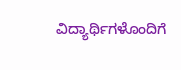ವಿದ್ಯಾರ್ಥಿಗಳೊಂದಿಗೆ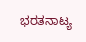ಭರತನಾಟ್ಯ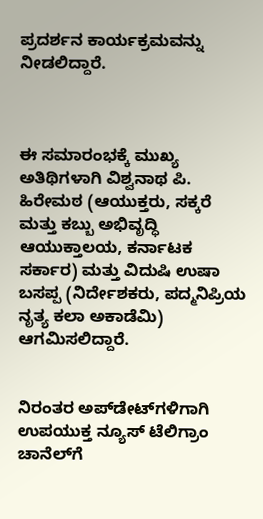ಪ್ರದರ್ಶನ ಕಾರ್ಯಕ್ರಮವನ್ನು ನೀಡಲಿದ್ದಾರೆ.



ಈ ಸಮಾರಂಭಕ್ಕೆ ಮುಖ್ಯ ಅತಿಥಿಗಳಾಗಿ ವಿಶ್ವನಾಥ ಪಿ. ಹಿರೇಮಠ (ಆಯುಕ್ತರು, ಸಕ್ಕರೆ ಮತ್ತು ಕಬ್ಬು ಅಭಿವೃದ್ಧಿ ಆಯುಕ್ತಾಲಯ, ಕರ್ನಾಟಕ ಸರ್ಕಾರ) ಮತ್ತು ವಿದುಷಿ ಉಷಾ ಬಸಪ್ಪ (ನಿರ್ದೇಶಕರು, ಪದ್ಮನಿಪ್ರಿಯ ನೃತ್ಯ ಕಲಾ ಅಕಾಡೆಮಿ) ಆಗಮಿಸಲಿದ್ದಾರೆ.


ನಿರಂತರ ಅಪ್‌ಡೇಟ್‌ಗಳಿಗಾಗಿ ಉಪಯುಕ್ತ ನ್ಯೂಸ್‌ ಟೆಲಿಗ್ರಾಂ ಚಾನೆಲ್‌ಗೆ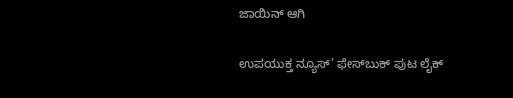ಜಾಯಿನ್‌ ಆಗಿ

ಉಪಯುಕ್ತ ನ್ಯೂಸ್‌’ ಫೇಸ್‌ಬುಕ್ ಪುಟ ಲೈಕ್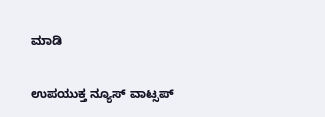ಮಾಡಿ

ಉಪಯುಕ್ತ ನ್ಯೂಸ್‌ ವಾಟ್ಸಪ್‌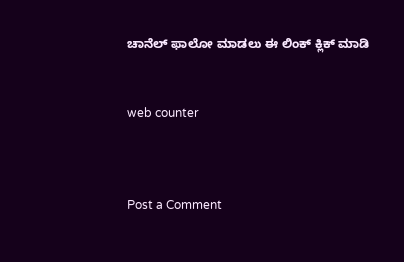ಚಾನೆಲ್ ಫಾಲೋ ಮಾಡಲು ಈ ಲಿಂಕ್ ಕ್ಲಿಕ್ ಮಾಡಿ


web counter



Post a Comment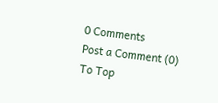0 Comments
Post a Comment (0)
To Top